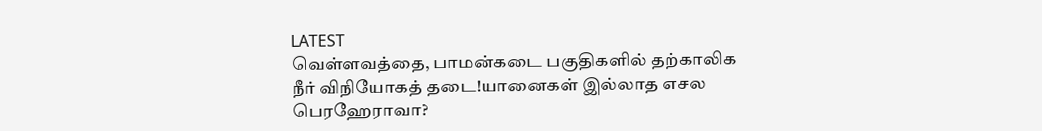LATEST
வெள்ளவத்தை, பாமன்கடை பகுதிகளில் தற்காலிக நீர் விநியோகத் தடை!யானைகள் இல்லாத எசல பெரஹேராவா?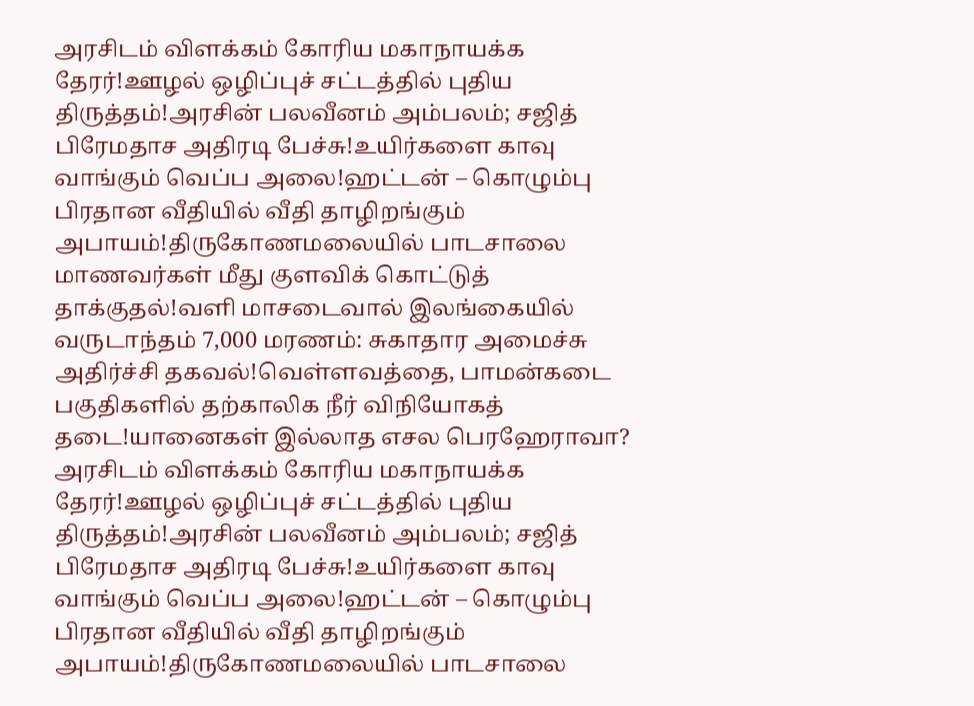அரசிடம் விளக்கம் கோரிய மகாநாயக்க தேரர்!ஊழல் ஒழிப்புச் சட்டத்தில் புதிய திருத்தம்!அரசின் பலவீனம் அம்பலம்; சஜித் பிரேமதாச அதிரடி பேச்சு!உயிர்களை காவு வாங்கும் வெப்ப அலை!ஹட்டன் – கொழும்பு பிரதான வீதியில் வீதி தாழிறங்கும் அபாயம்!திருகோணமலையில் பாடசாலை மாணவர்கள் மீது குளவிக் கொட்டுத் தாக்குதல்!வளி மாசடைவால் இலங்கையில் வருடாந்தம் 7,000 மரணம்: சுகாதார அமைச்சு அதிர்ச்சி தகவல்!வெள்ளவத்தை, பாமன்கடை பகுதிகளில் தற்காலிக நீர் விநியோகத் தடை!யானைகள் இல்லாத எசல பெரஹேராவா? அரசிடம் விளக்கம் கோரிய மகாநாயக்க தேரர்!ஊழல் ஒழிப்புச் சட்டத்தில் புதிய திருத்தம்!அரசின் பலவீனம் அம்பலம்; சஜித் பிரேமதாச அதிரடி பேச்சு!உயிர்களை காவு வாங்கும் வெப்ப அலை!ஹட்டன் – கொழும்பு பிரதான வீதியில் வீதி தாழிறங்கும் அபாயம்!திருகோணமலையில் பாடசாலை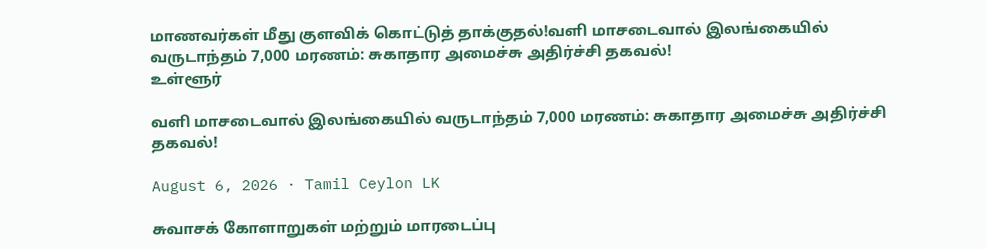மாணவர்கள் மீது குளவிக் கொட்டுத் தாக்குதல்!வளி மாசடைவால் இலங்கையில் வருடாந்தம் 7,000 மரணம்: சுகாதார அமைச்சு அதிர்ச்சி தகவல்!
உள்ளூர்

வளி மாசடைவால் இலங்கையில் வருடாந்தம் 7,000 மரணம்: சுகாதார அமைச்சு அதிர்ச்சி தகவல்!

August 6, 2026 · Tamil Ceylon LK

சுவாசக் கோளாறுகள் மற்றும் மாரடைப்பு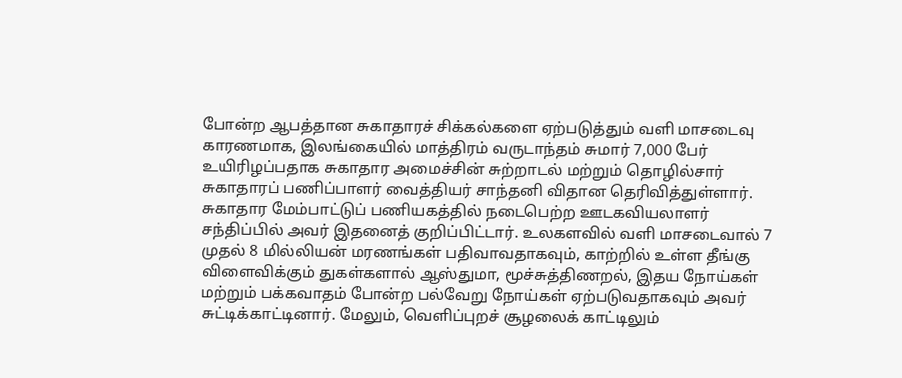போன்ற ஆபத்தான சுகாதாரச் சிக்கல்களை ஏற்படுத்தும் வளி மாசடைவு காரணமாக, இலங்கையில் மாத்திரம் வருடாந்தம் சுமார் 7,000 பேர் உயிரிழப்பதாக சுகாதார அமைச்சின் சுற்றாடல் மற்றும் தொழில்சார் சுகாதாரப் பணிப்பாளர் வைத்தியர் சாந்தனி விதான தெரிவித்துள்ளார். சுகாதார மேம்பாட்டுப் பணியகத்தில் நடைபெற்ற ஊடகவியலாளர் சந்திப்பில் அவர் இதனைத் குறிப்பிட்டார். உலகளவில் வளி மாசடைவால் 7 முதல் 8 மில்லியன் மரணங்கள் பதிவாவதாகவும், காற்றில் உள்ள தீங்கு விளைவிக்கும் துகள்களால் ஆஸ்துமா, மூச்சுத்திணறல், இதய நோய்கள் மற்றும் பக்கவாதம் போன்ற பல்வேறு நோய்கள் ஏற்படுவதாகவும் அவர் சுட்டிக்காட்டினார். மேலும், வெளிப்புறச் சூழலைக் காட்டிலும்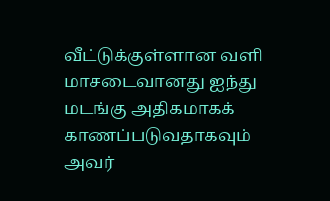வீட்டுக்குள்ளான வளி மாசடைவானது ஐந்து மடங்கு அதிகமாகக் காணப்படுவதாகவும் அவர்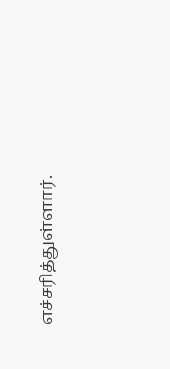எச்சரித்துள்ளார்.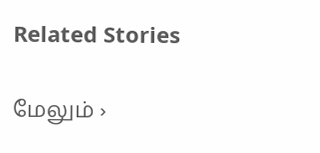Related Stories

மேலும் ›